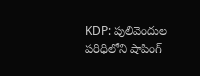KDP: పులివెందుల పరిధిలోని షాపింగ్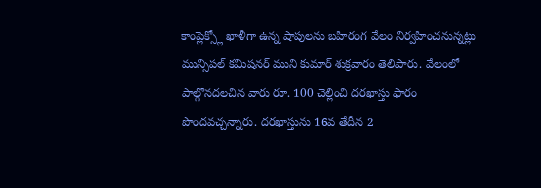కాంప్లెక్స్లో ఖాళీగా ఉన్న షాపులను బహిరంగ వేలం నిర్వహించనున్నట్లు మున్సిపల్ కమిషనర్ ముని కుమార్ శుక్రవారం తెలిపారు. వేలంలో పాల్గొనదలచిన వారు రూ. 100 చెల్లించి దరఖాస్తు ఫారం పొందవచ్చన్నారు. దరఖాస్తును 16వ తేదీన 2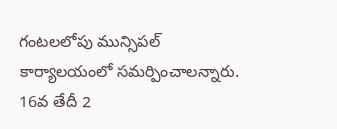గంటలలోపు మున్సిపల్ కార్యాలయంలో సమర్పించాలన్నారు. 16వ తేదీ 2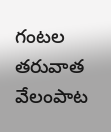గంటల తరువాత వేలంపాట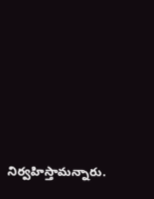నిర్వహిస్తామన్నారు.